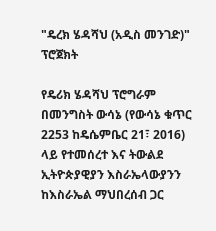"ዴረክ ሄዳሻህ (አዲስ መንገድ)" ፕሮጀክት

የዴሪክ ሄዳሻህ ፕሮግራም በመንግስት ውሳኔ (የውሳኔ ቁጥር 2253 ከዴሴምቤር 21፣ 2016) ላይ የተመሰረተ እና ትውልደ ኢትዮጵያዊያን እስራኤላውያንን ከእስራኤል ማህበረሰብ ጋር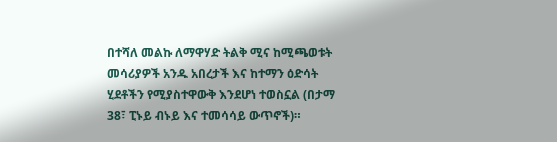በተሻለ መልኩ ለማዋሃድ ትልቅ ሚና ከሚጫወቱት መሳሪያዎች አንዱ አበረታች እና ከተማን ዕድሳት ሂደቶችን የሚያስተዋውቅ እንደሆነ ተወስኗል (በታማ 38፣ ፒኑይ ብኑይ እና ተመሳሳይ ውጥኖች)።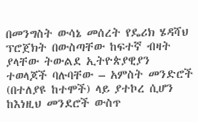በመንግስት ውሳኔ መሰረት የዴሪክ ሄዳሻህ ፕሮጀክት በውስጣቸው ከፍተኛ ብዛት ያላቸው ትውልደ ኢትዮጵያዊያን ተወላጆች ባሉባቸው – አምስት መንድሮች (በተለያዩ ከተሞች) ላይ ያተኮረ ሲሆን ከእነዚህ መንደሮች ውስጥ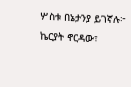ሦስቱ በኔታንያ ይገኛሉ፦ ኬርያት ኖርዳው፣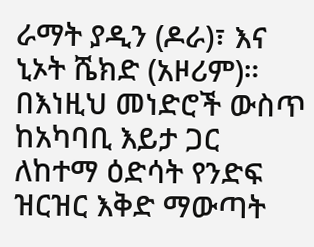ራማት ያዲን (ዶራ)፣ እና ኒኦት ሼክድ (አዞሪም)። በእነዚህ መነድሮች ውስጥ ከአካባቢ እይታ ጋር ለከተማ ዕድሳት የንድፍ ዝርዝር እቅድ ማውጣት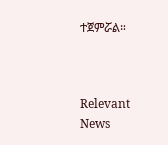ተጀምሯል።



Relevant News